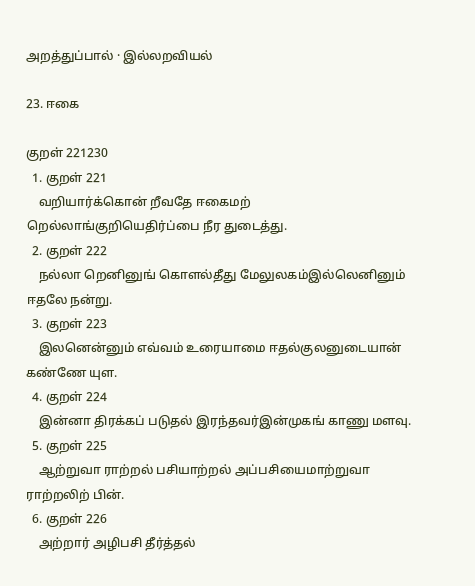அறத்துப்பால் · இல்லறவியல்

23. ஈகை

குறள் 221230
  1. குறள் 221
    வறியார்க்கொன் றீவதே ஈகைமற் றெல்லாங்குறியெதிர்ப்பை நீர துடைத்து.
  2. குறள் 222
    நல்லா றெனினுங் கொளல்தீது மேலுலகம்இல்லெனினும் ஈதலே நன்று.
  3. குறள் 223
    இலனென்னும் எவ்வம் உரையாமை ஈதல்குலனுடையான் கண்ணே யுள.
  4. குறள் 224
    இன்னா திரக்கப் படுதல் இரந்தவர்இன்முகங் காணு மளவு.
  5. குறள் 225
    ஆற்றுவா ராற்றல் பசியாற்றல் அப்பசியைமாற்றுவா ராற்றலிற் பின்.
  6. குறள் 226
    அற்றார் அழிபசி தீர்த்தல்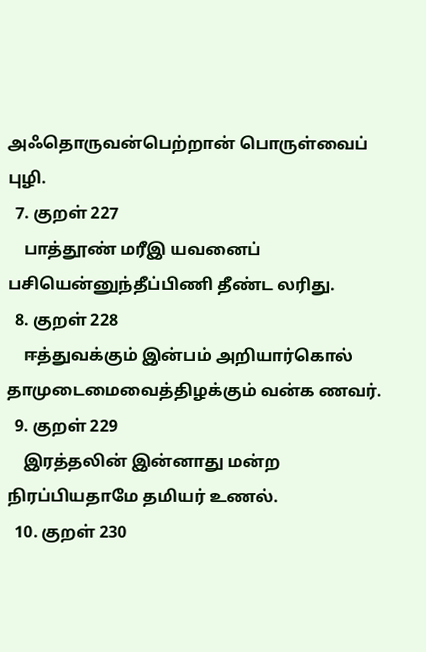அஃதொருவன்பெற்றான் பொருள்வைப் புழி.
  7. குறள் 227
    பாத்தூண் மரீஇ யவனைப் பசியென்னுந்தீப்பிணி தீண்ட லரிது.
  8. குறள் 228
    ஈத்துவக்கும் இன்பம் அறியார்கொல் தாமுடைமைவைத்திழக்கும் வன்க ணவர்.
  9. குறள் 229
    இரத்தலின் இன்னாது மன்ற நிரப்பியதாமே தமியர் உணல்.
  10. குறள் 230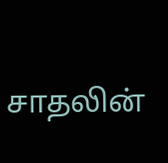சாதலின்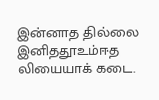இன்னாத தில்லை இனிததூஉம்ஈத லியையாக் கடை.